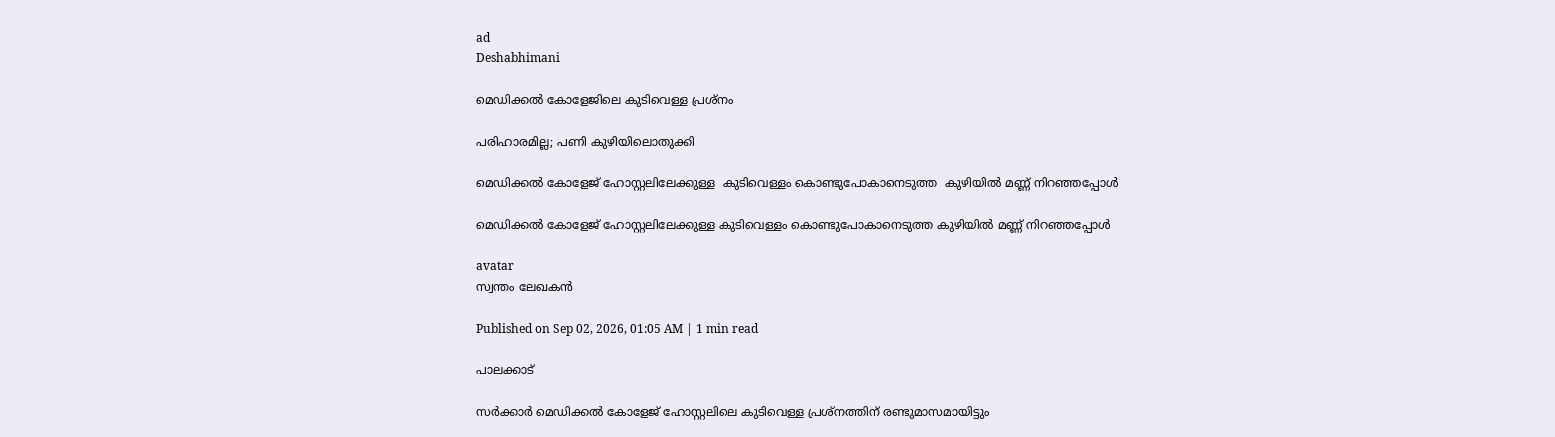ad
Deshabhimani

മെഡിക്കൽ കോളേജിലെ കുടിവെള്ള പ്രശ്നം

പരിഹാരമില്ല; പണി കുഴിയിലൊതുക്കി

മെഡിക്കൽ കോളേജ് ഹോസ്റ്റലിലേക്കുള്ള  കുടിവെള്ളം കൊണ്ടുപോകാനെടുത്ത  കുഴിയിൽ മണ്ണ് നിറഞ്ഞപ്പോൾ

മെഡിക്കൽ കോളേജ് ഹോസ്റ്റലിലേക്കുള്ള കുടിവെള്ളം കൊണ്ടുപോകാനെടുത്ത കുഴിയിൽ മണ്ണ് നിറഞ്ഞപ്പോൾ

avatar
സ്വന്തം ലേഖകൻ

Published on Sep 02, 2026, 01:05 AM | 1 min read

പാലക്കാട്‌

സർക്കാർ മെഡിക്കൽ കോളേജ്‌ ഹോസ്റ്റലിലെ കുടിവെള്ള പ്രശ്നത്തിന്‌ രണ്ടുമാസമായിട്ടും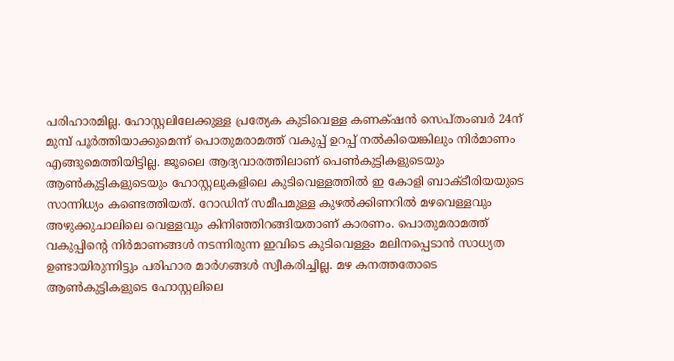പരിഹാരമില്ല. ഹോസ്റ്റലിലേക്കുള്ള പ്രത്യേക കുടിവെള്ള കണക്‌ഷൻ സെപ്തംബർ 24ന്‌ മുമ്പ്‌ പൂർത്തിയാക്കുമെന്ന്‌ പൊതുമരാമത്ത്‌ വകുപ്പ്‌ ഉറപ്പ്‌ നൽകിയെങ്കിലും നിർമാണം എങ്ങുമെത്തിയിട്ടില്ല. ജൂലൈ ആദ്യവാരത്തിലാണ്‌ പെൺകുട്ടികളുടെയും ആൺകുട്ടികളുടെയും ഹോസ്റ്റലുകളിലെ കുടിവെള്ളത്തിൽ ഇ കോളി ബാക്ടീരിയയുടെ സാന്നിധ്യം കണ്ടെത്തിയത്‌. റോഡിന് സമീപമുള്ള കുഴൽക്കിണറിൽ മഴവെള്ളവും അഴുക്കുചാലിലെ വെള്ളവും കിനിഞ്ഞിറങ്ങിയതാണ്‌ കാരണം. പൊതുമരാമത്ത്‌ വകുപ്പിന്റെ നിർമാണങ്ങൾ നടന്നിരുന്ന ഇവിടെ കുടിവെള്ളം മലിനപ്പെടാൻ സാധ്യത ഉണ്ടായിരുന്നിട്ടും പരിഹാര മാർഗങ്ങൾ സ്വീകരിച്ചില്ല. മഴ കനത്തതോടെ ആൺകുട്ടികളുടെ ഹോസ്റ്റലിലെ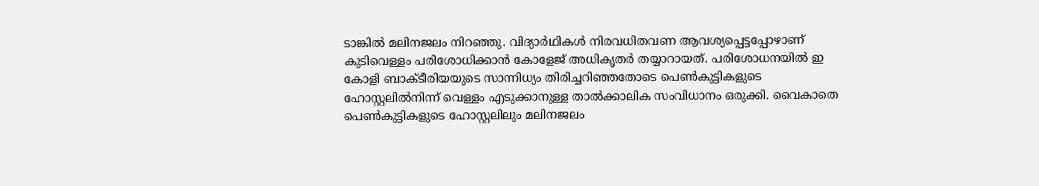ടാങ്കിൽ മലിനജലം നിറഞ്ഞു. വിദ്യാർഥികൾ നിരവധിതവണ ആവശ്യപ്പെട്ടപ്പോഴാണ്‌ കുടിവെള്ളം പരിശോധിക്കാൻ കോളേജ്‌ അധികൃതർ തയ്യാറായത്‌. പരിശോധനയിൽ ഇ കോളി ബാക്ടീരിയയുടെ സാന്നിധ്യം തിരിച്ചറിഞ്ഞതോടെ പെൺകുട്ടികളുടെ ഹോസ്റ്റലിൽനിന്ന്‌ വെള്ളം എടുക്കാനുള്ള താൽക്കാലിക സംവിധാനം ഒരുക്കി. വൈകാതെ പെൺകുട്ടികളുടെ ഹോസ്റ്റലിലും മലിനജലം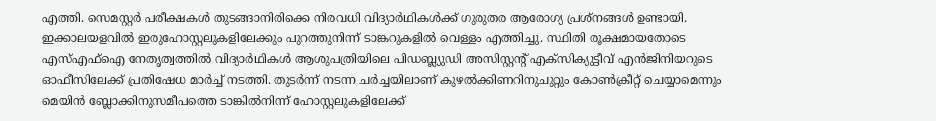എത്തി. സെമസ്റ്റർ പരീക്ഷകൾ തുടങ്ങാനിരിക്കെ നിരവധി വിദ്യാർഥികൾക്ക്‌ ഗുരുതര ആരോഗ്യ പ്രശ്നങ്ങൾ ഉണ്ടായി. ഇക്കാലയളവിൽ ഇരുഹോസ്റ്റലുകളിലേക്കും പുറത്തുനിന്ന്‌ ടാങ്കറുകളിൽ വെള്ളം എത്തിച്ചു. സ്ഥിതി രൂക്ഷമായതോടെ എസ്‌എഫ്‌ഐ നേതൃത്വത്തിൽ വിദ്യാർഥികൾ ആശുപത്രിയിലെ പിഡബ്ല്യുഡി അസിസ്റ്റന്റ്‌ എക്സിക്യുട്ടീവ്‌ എൻജിനിയറുടെ ഓഫീസിലേക്ക്‌ പ്രതിഷേധ മാർച്ച്‌ നടത്തി. തുടർന്ന്‌ നടന്ന ചർച്ചയിലാണ്‌ കുഴൽക്കിണറിനുചുറ്റും കോൺക്രീറ്റ്‌ ചെയ്യാമെന്നും മെയിൻ ബ്ലോക്കിനുസമീപത്തെ ടാങ്കിൽനിന്ന്‌ ഹോസ്റ്റലുകളിലേക്ക്‌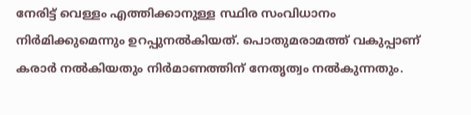നേരിട്ട്‌ വെള്ളം എത്തിക്കാനുള്ള സ്ഥിര സംവിധാനം നിർമിക്കുമെന്നും ഉറപ്പുനൽകിയത്‌. പൊതുമരാമത്ത്‌ വകുപ്പാണ്‌ കരാർ നൽകിയതും നിർമാണത്തിന്‌ നേതൃത്വം നൽകുന്നതും.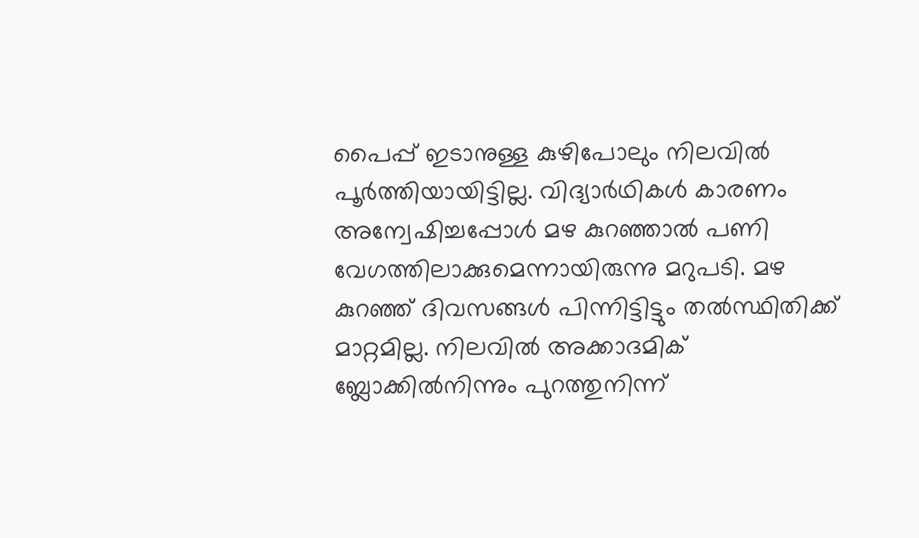പൈപ്പ്‌ ഇടാനുള്ള കുഴിപോലും നിലവിൽ പൂർത്തിയായിട്ടില്ല. വിദ്യാർഥികൾ കാരണം അന്വേഷിച്ചപ്പോൾ മഴ കുറഞ്ഞാൽ പണി വേഗത്തിലാക്കുമെന്നായിരുന്നു മറുപടി. മഴ കുറഞ്ഞ്‌ ദിവസങ്ങൾ പിന്നിട്ടിട്ടും തൽസ്ഥിതിക്ക്‌ മാറ്റമില്ല. നിലവിൽ അക്കാദമിക്‌ ബ്ലോക്കിൽനിന്നും പുറത്തുനിന്ന്‌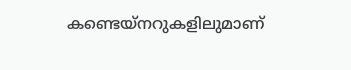കണ്ടെയ്‌നറുകളിലുമാണ്‌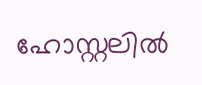ഹോസ്റ്റലിൽ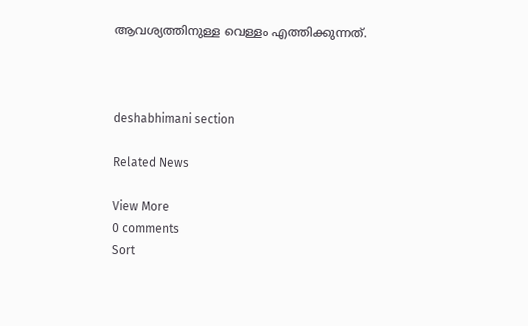ആവശ്യത്തിനുള്ള വെള്ളം എത്തിക്കുന്നത്‌.



deshabhimani section

Related News

View More
0 comments
Sort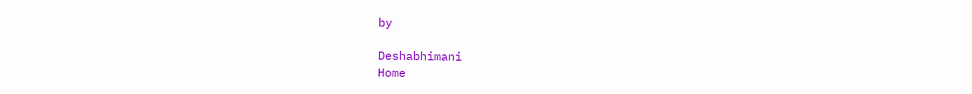by

Deshabhimani
Home